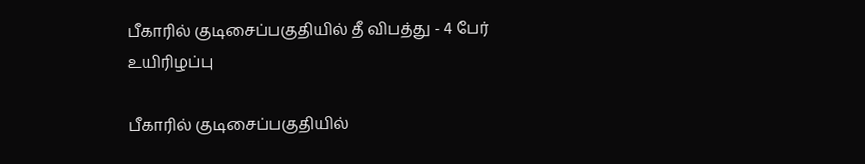பீகாரில் குடிசைப்பகுதியில் தீ விபத்து - 4 பேர் உயிரிழப்பு

பீகாரில் குடிசைப்பகுதியில்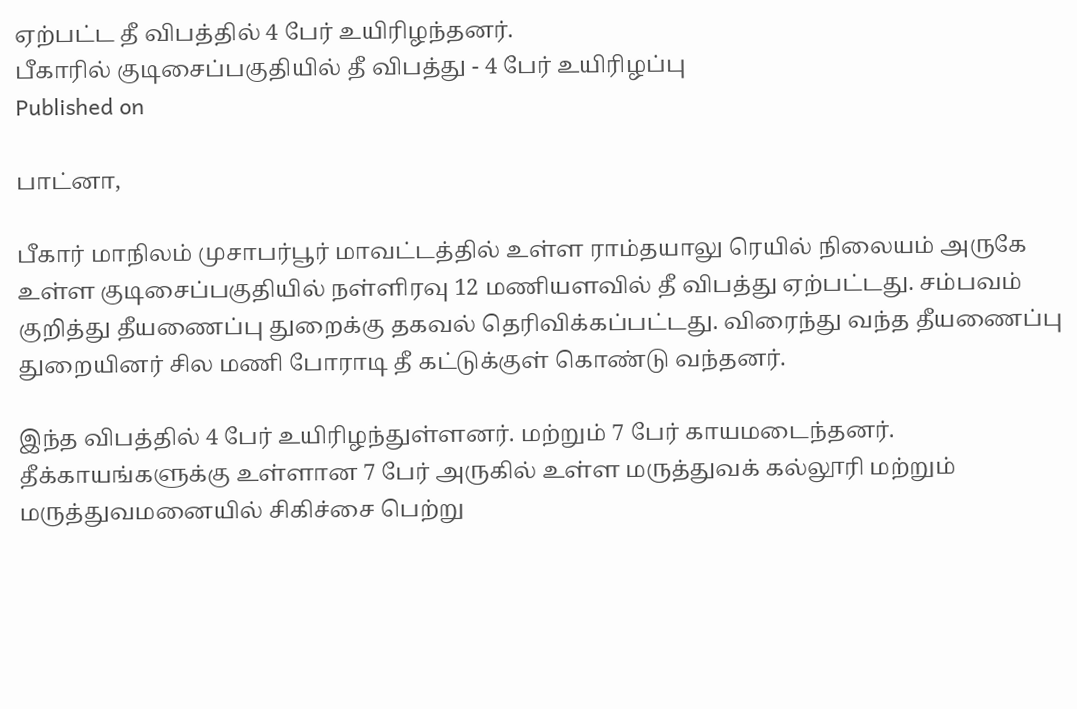ஏற்பட்ட தீ விபத்தில் 4 பேர் உயிரிழந்தனர்.
பீகாரில் குடிசைப்பகுதியில் தீ விபத்து - 4 பேர் உயிரிழப்பு
Published on

பாட்னா,

பீகார் மாநிலம் முசாபர்பூர் மாவட்டத்தில் உள்ள ராம்தயாலு ரெயில் நிலையம் அருகே உள்ள குடிசைப்பகுதியில் நள்ளிரவு 12 மணியளவில் தீ விபத்து ஏற்பட்டது. சம்பவம் குறித்து தீயணைப்பு துறைக்கு தகவல் தெரிவிக்கப்பட்டது. விரைந்து வந்த தீயணைப்பு துறையினர் சில மணி போராடி தீ கட்டுக்குள் கொண்டு வந்தனர்.

இந்த விபத்தில் 4 பேர் உயிரிழந்துள்ளனர். மற்றும் 7 பேர் காயமடைந்தனர். தீக்காயங்களுக்கு உள்ளான 7 பேர் அருகில் உள்ள மருத்துவக் கல்லூரி மற்றும் மருத்துவமனையில் சிகிச்சை பெற்று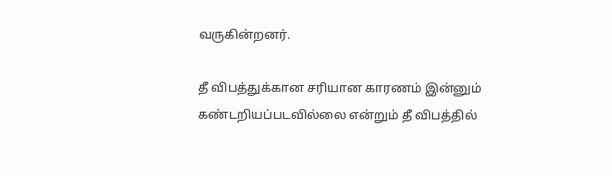வருகின்றனர்.

தீ விபத்துக்கான சரியான காரணம் இன்னும் கண்டறியப்படவில்லை என்றும் தீ விபத்தில்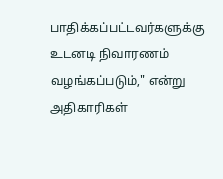பாதிக்கப்பட்டவர்களுக்கு உடனடி நிவாரணம் வழங்கப்படும்," என்று அதிகாரிகள்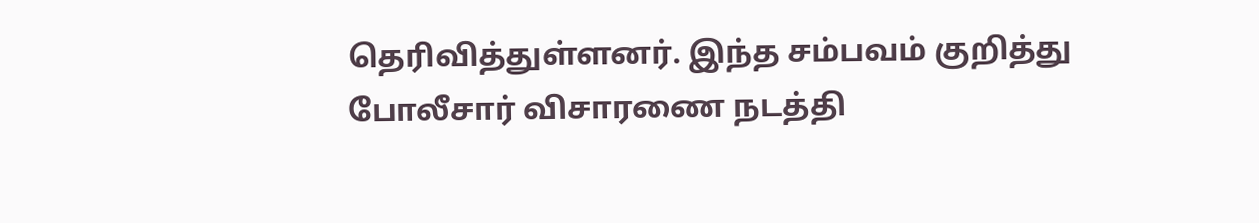தெரிவித்துள்ளனர். இந்த சம்பவம் குறித்து போலீசார் விசாரணை நடத்தி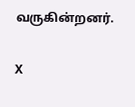வருகின்றனர்.

X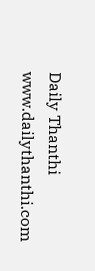Daily Thanthi
www.dailythanthi.com